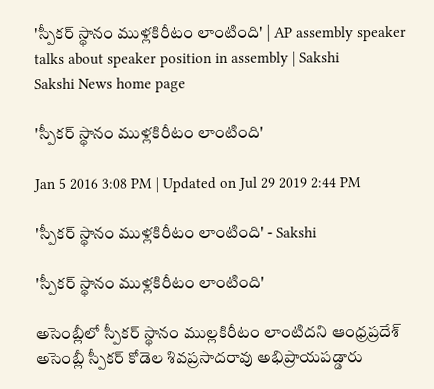'స్పీకర్‌ స్థానం ముళ్లకిరీటం లాంటింది' | AP assembly speaker talks about speaker position in assembly | Sakshi
Sakshi News home page

'స్పీకర్‌ స్థానం ముళ్లకిరీటం లాంటింది'

Jan 5 2016 3:08 PM | Updated on Jul 29 2019 2:44 PM

'స్పీకర్‌ స్థానం ముళ్లకిరీటం లాంటింది' - Sakshi

'స్పీకర్‌ స్థానం ముళ్లకిరీటం లాంటింది'

అసెంబ్లీలో స్పీకర్‌ స్థానం ముల్లకిరీటం లాంటిదని ఆంధ్రప్రదేశ్‌ అసెంబ్లీ స్పీకర్‌ కోడెల శివప్రసాదరావు అభిప్రాయపడ్డారు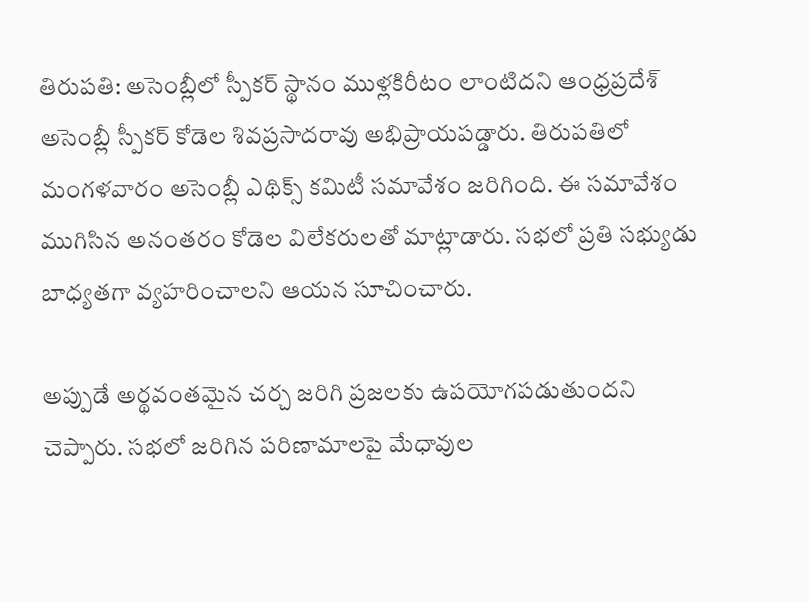తిరుపతి: అసెంబ్లీలో స్పీకర్‌ స్థానం ముళ్లకిరీటం లాంటిదని ఆంధ్రప్రదేశ్‌ అసెంబ్లీ స్పీకర్‌ కోడెల శివప్రసాదరావు అభిప్రాయపడ్డారు. తిరుపతిలో మంగళవారం అసెంబ్లీ ఎథిక్స్‌ కమిటీ సమావేశం జరిగింది. ఈ సమావేశం ముగిసిన అనంతరం కోడెల విలేకరులతో మాట్లాడారు. సభలో ప్రతి సభ్యుడు బాధ్యతగా వ్యహరించాలని ఆయన సూచించారు.

అప్పుడే అర్థవంతమైన చర్చ జరిగి ప్రజలకు ఉపయోగపడుతుందని చెప్పారు. సభలో జరిగిన పరిణామాలపై మేధావుల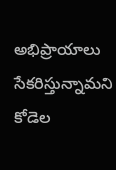అభిప్రాయాలు సేకరిస్తున్నామని కోడెల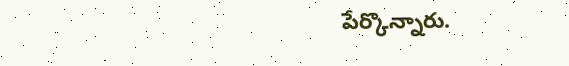పేర్కొన్నారు.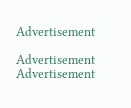Advertisement

Advertisement
Advertisement